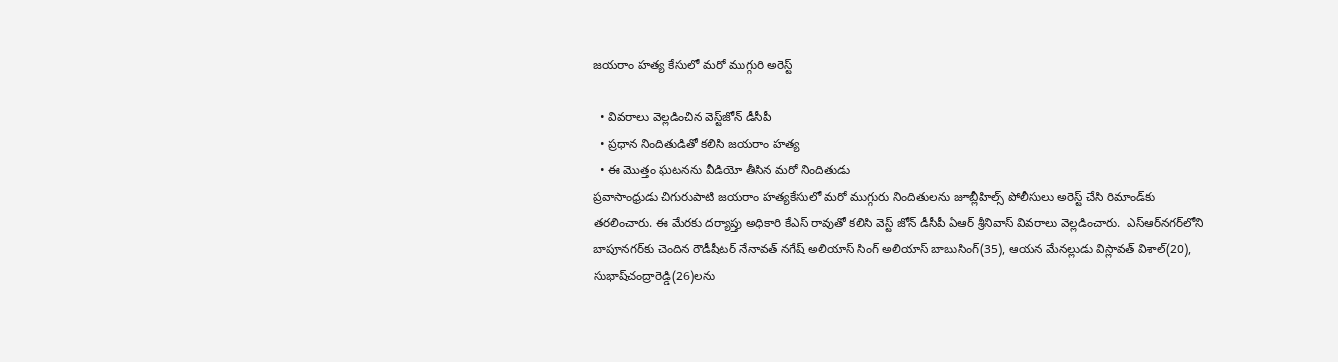జయరాం హత్య కేసులో మరో ముగ్గురి అరెస్ట్

  • వివరాలు వెల్లడించిన వెస్ట్‌జోన్ డీసీపీ
  • ప్రధాన నిందితుడితో కలిసి జయరాం హత్య
  • ఈ మొత్తం ఘటనను వీడియో తీసిన మరో నిందితుడు
ప్రవాసాంధ్రుడు చిగురుపాటి జయరాం హత్యకేసులో మరో ముగ్గురు నిందితులను జూబ్లీహిల్స్ పోలీసులు అరెస్ట్ చేసి రిమాండ్‌కు తరలించారు. ఈ మేరకు దర్యాప్తు అధికారి కేఎస్ రావుతో కలిసి వెస్ట్ జోన్ డీసీపీ ఏఆర్‌ శ్రీనివాస్‌ వివరాలు వెల్లడించారు.  ఎస్‌ఆర్‌నగర్‌‌లోని బాపూనగర్‌కు చెందిన రౌడీషీటర్‌ నేనావత్‌ నగేష్‌ అలియాస్‌ సింగ్‌ అలియాస్‌ బాబుసింగ్‌(35), ఆయన మేనల్లుడు విస్లావత్‌ విశాల్‌(20), సుభాష్‌చంద్రారెడ్డి(26)లను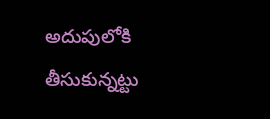అదుపులోకి తీసుకున్నట్టు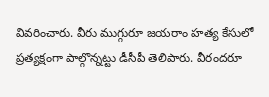వివరించారు. వీరు ముగ్గురూ జయరాం హత్య కేసులో ప్రత్యక్షంగా పాల్గొన్నట్టు డీసీపీ తెలిపారు. వీరందరూ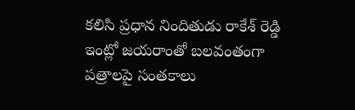కలిసి ప్రధాన నిందితుడు రాకేశ్ రెడ్డి ఇంట్లో జయరాంతో బలవంతంగా పత్రాలపై సంతకాలు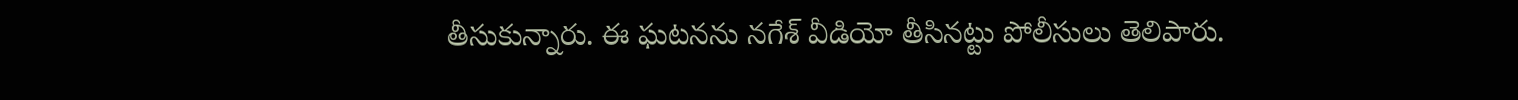తీసుకున్నారు. ఈ ఘటనను నగేశ్ వీడియో తీసినట్టు పోలీసులు తెలిపారు.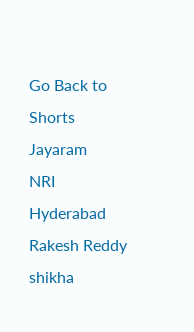Go Back to Shorts
Jayaram
NRI
Hyderabad
Rakesh Reddy
shikha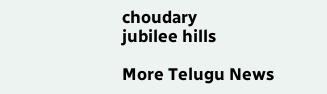choudary
jubilee hills

More Telugu News